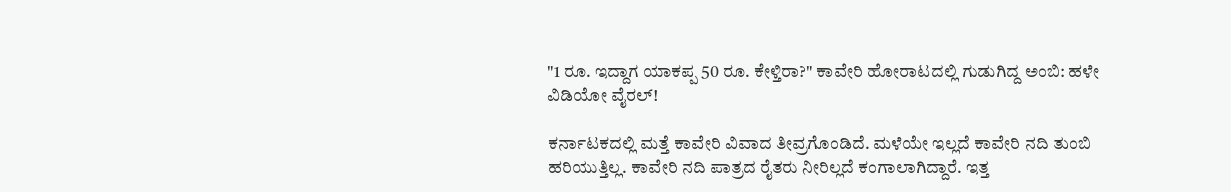"1 ರೂ. ಇದ್ದಾಗ ಯಾಕಪ್ಪ 50 ರೂ. ಕೇಳ್ತಿರಾ?" ಕಾವೇರಿ ಹೋರಾಟದಲ್ಲಿ ಗುಡುಗಿದ್ದ ಅಂಬಿ: ಹಳೇ ವಿಡಿಯೋ ವೈರಲ್!

ಕರ್ನಾಟಕದಲ್ಲಿ ಮತ್ತೆ ಕಾವೇರಿ ವಿವಾದ ತೀವ್ರಗೊಂಡಿದೆ. ಮಳೆಯೇ ಇಲ್ಲದೆ ಕಾವೇರಿ ನದಿ ತುಂಬಿ ಹರಿಯುತ್ತಿಲ್ಲ. ಕಾವೇರಿ ನದಿ ಪಾತ್ರದ ರೈತರು ನೀರಿಲ್ಲದೆ ಕಂಗಾಲಾಗಿದ್ದಾರೆ. ಇತ್ತ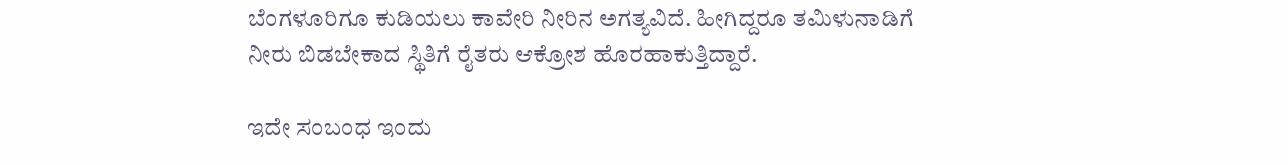ಬೆಂಗಳೂರಿಗೂ ಕುಡಿಯಲು ಕಾವೇರಿ ನೀರಿನ ಅಗತ್ಯವಿದೆ. ಹೀಗಿದ್ದರೂ ತಮಿಳುನಾಡಿಗೆ ನೀರು ಬಿಡಬೇಕಾದ ಸ್ಥಿತಿಗೆ ರೈತರು ಆಕ್ರೋಶ ಹೊರಹಾಕುತ್ತಿದ್ದಾರೆ.

ಇದೇ ಸಂಬಂಧ ಇಂದು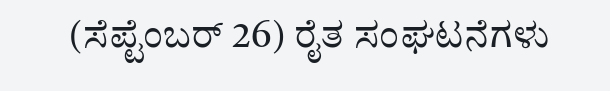(ಸೆಪ್ಟೆಂಬರ್ 26) ರೈತ ಸಂಘಟನೆಗಳು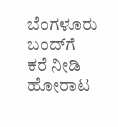ಬೆಂಗಳೂರು ಬಂದ್‌ಗೆ ಕರೆ ನೀಡಿ ಹೋರಾಟ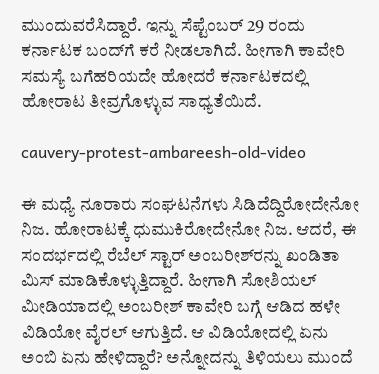ಮುಂದುವರೆಸಿದ್ದಾರೆ. ಇನ್ನು ಸೆಪ್ಟೆಂಬರ್ 29 ರಂದು ಕರ್ನಾಟಕ ಬಂದ್‌ಗೆ ಕರೆ ನೀಡಲಾಗಿದೆ. ಹೀಗಾಗಿ ಕಾವೇರಿ ಸಮಸ್ಯೆ ಬಗೆಹರಿಯದೇ ಹೋದರೆ ಕರ್ನಾಟಕದಲ್ಲಿ ಹೋರಾಟ ತೀವ್ರಗೊಳ್ಳುವ ಸಾಧ್ಯತೆಯಿದೆ.

cauvery-protest-ambareesh-old-video

ಈ ಮಧ್ಯೆ ನೂರಾರು ಸಂಘಟನೆಗಳು ಸಿಡಿದೆದ್ದಿರೋದೇನೋ ನಿಜ. ಹೋರಾಟಕ್ಕೆ ಧುಮುಕಿರೋದೇನೋ ನಿಜ. ಆದರೆ, ಈ ಸಂದರ್ಭದಲ್ಲಿ ರೆಬೆಲ್ ಸ್ಟಾರ್ ಅಂಬರೀಶ್‌ರನ್ನು ಖಂಡಿತಾ ಮಿಸ್ ಮಾಡಿಕೊಳ್ಳುತ್ತಿದ್ದಾರೆ. ಹೀಗಾಗಿ ಸೋಶಿಯಲ್ ಮೀಡಿಯಾದಲ್ಲಿ ಅಂಬರೀಶ್ ಕಾವೇರಿ ಬಗ್ಗೆ ಆಡಿದ ಹಳೇ ವಿಡಿಯೋ ವೈರಲ್ ಆಗುತ್ತಿದೆ. ಆ ವಿಡಿಯೋದಲ್ಲಿ ಏನು ಅಂಬಿ ಏನು ಹೇಳಿದ್ದಾರೆ? ಅನ್ನೋದನ್ನು ತಿಳಿಯಲು ಮುಂದೆ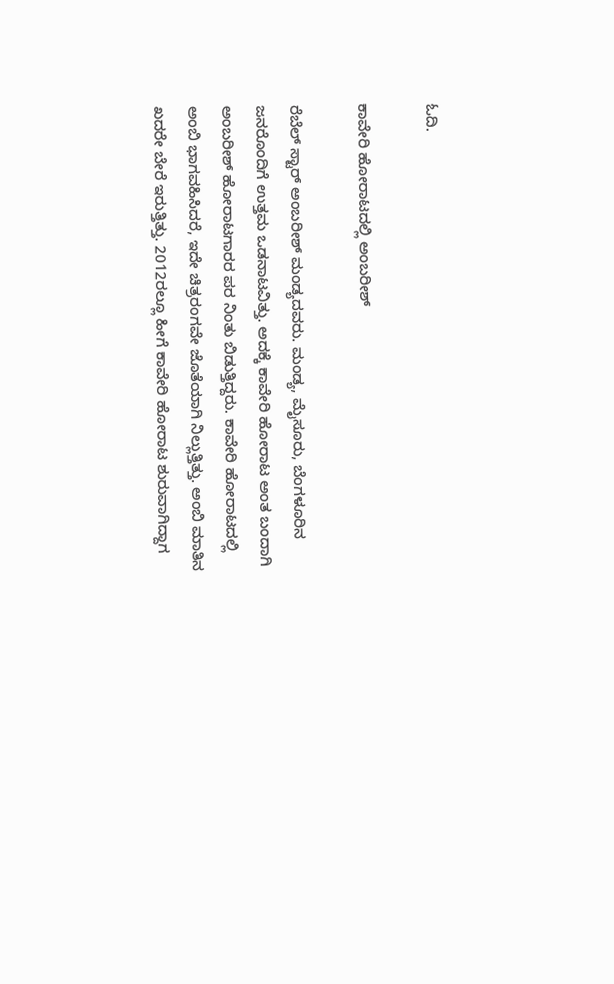ಓದಿ.

ಕಾವೇರಿ ಹೋರಾಟದಲ್ಲಿ ಅಂಬರೀಶ್

ರೆಬೆಲ್‌ ಸ್ಟಾರ್ ಅಂಬರೀಶ್ ಮಂಡ್ಯದವರು. ಮಂಡ್ಯ, ಮೈಸೂರು, ಬೆಂಗಳೂರಿನ ಜನರೊಂದಿಗೆ ಉತ್ತಮ ಒಡನಾಟವಿತ್ತು. ಅದಕ್ಕೆ ಕಾವೇರಿ ಹೋರಾಟ ಅಂತ ಬಂದಾಗಿ ಅಂಬರೀಶ್ ಹೋರಾಟಗಾರರ ಪರ ನಿಂತು ಬಿಡುತ್ತಿದ್ದರು. ಕಾವೇರಿ ಹೋರಾಟದಲ್ಲಿ ಅಂಬಿ ಭಾಗವಹಿಸಿದರೆ, ಇದೇ ಚಿತ್ರರಂಗವೇ ಜೊತೆಯಾಗಿ ನಿಲ್ಲುತ್ತಿತ್ತು. ಅಂಬಿ ಮಾತಿನ ಖದರೇ ಬೇರೆ ಇರುತ್ತಿತ್ತು. 2012ರಲ್ಲೂ ಹೀಗೆ ಕಾವೇರಿ ಹೋರಾಟ ಶುರುವಾಗಿದ್ದಾಗ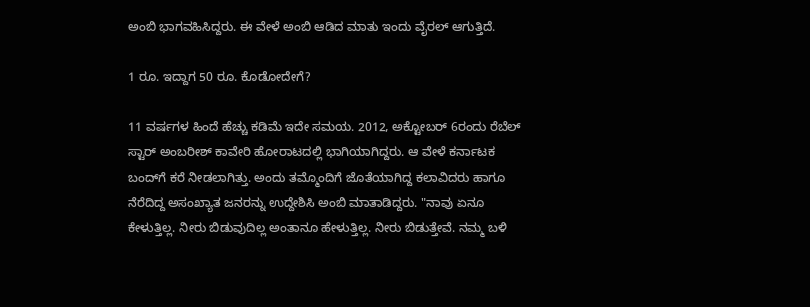ಅಂಬಿ ಭಾಗವಹಿಸಿದ್ದರು. ಈ ವೇಳೆ ಅಂಬಿ ಆಡಿದ ಮಾತು ಇಂದು ವೈರಲ್ ಆಗುತ್ತಿದೆ.

1 ರೂ. ಇದ್ದಾಗ 50 ರೂ. ಕೊಡೋದೇಗೆ?

11 ವರ್ಷಗಳ ಹಿಂದೆ ಹೆಚ್ಚು ಕಡಿಮೆ ಇದೇ ಸಮಯ. 2012, ಅಕ್ಟೋಬರ್ 6ರಂದು ರೆಬೆಲ್ ಸ್ಟಾರ್ ಅಂಬರೀಶ್ ಕಾವೇರಿ ಹೋರಾಟದಲ್ಲಿ ಭಾಗಿಯಾಗಿದ್ದರು. ಆ ವೇಳೆ ಕರ್ನಾಟಕ ಬಂದ್‌ಗೆ ಕರೆ ನೀಡಲಾಗಿತ್ತು. ಅಂದು ತಮ್ಮೊಂದಿಗೆ ಜೊತೆಯಾಗಿದ್ದ ಕಲಾವಿದರು ಹಾಗೂ ನೆರೆದಿದ್ದ ಅಸಂಖ್ಯಾತ ಜನರನ್ನು ಉದ್ದೇಶಿಸಿ ಅಂಬಿ ಮಾತಾಡಿದ್ದರು. "ನಾವು ಏನೂ ಕೇಳುತ್ತಿಲ್ಲ. ನೀರು ಬಿಡುವುದಿಲ್ಲ ಅಂತಾನೂ ಹೇಳುತ್ತಿಲ್ಲ. ನೀರು ಬಿಡುತ್ತೇವೆ. ನಮ್ಮ ಬಳಿ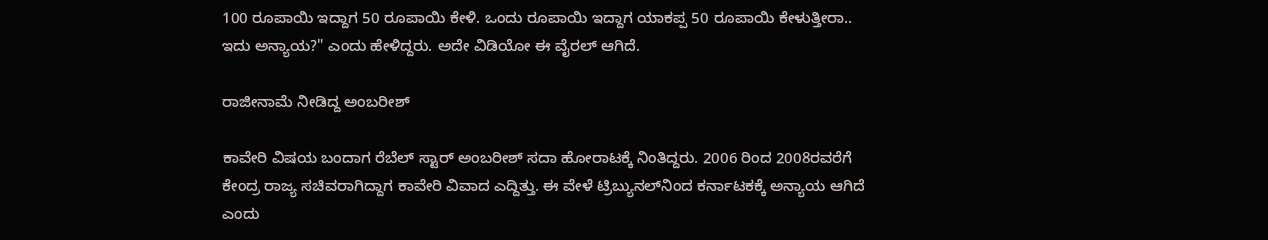100 ರೂಪಾಯಿ ಇದ್ದಾಗ 50 ರೂಪಾಯಿ ಕೇಳಿ. ಒಂದು ರೂಪಾಯಿ ಇದ್ದಾಗ ಯಾಕಪ್ಪ 50 ರೂಪಾಯಿ ಕೇಳುತ್ತೀರಾ.. ಇದು ಅನ್ಯಾಯ?" ಎಂದು ಹೇಳಿದ್ದರು. ಅದೇ ವಿಡಿಯೋ ಈ ವೈರಲ್ ಆಗಿದೆ.

ರಾಜೀನಾಮೆ ನೀಡಿದ್ದ ಅಂಬರೀಶ್

ಕಾವೇರಿ ವಿಷಯ ಬಂದಾಗ ರೆಬೆಲ್‌ ಸ್ಟಾರ್ ಅಂಬರೀಶ್ ಸದಾ ಹೋರಾಟಕ್ಕೆ ನಿಂತಿದ್ದರು. 2006 ರಿಂದ 2008ರವರೆಗೆ ಕೇಂದ್ರ ರಾಜ್ಯ ಸಚಿವರಾಗಿದ್ದಾಗ ಕಾವೇರಿ ವಿವಾದ ಎದ್ದಿತ್ತು. ಈ ವೇಳೆ ಟ್ರಿಬ್ಯುನಲ್‌ನಿಂದ ಕರ್ನಾಟಕಕ್ಕೆ ಅನ್ಯಾಯ ಆಗಿದೆ ಎಂದು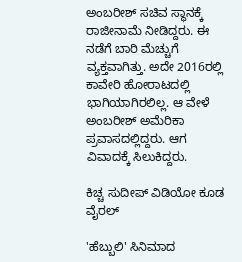ಅಂಬರೀಶ್ ಸಚಿವ ಸ್ಥಾನಕ್ಕೆ ರಾಜೀನಾಮೆ ನೀಡಿದ್ದರು. ಈ ನಡೆಗೆ ಬಾರಿ ಮೆಚ್ಚುಗೆ ವ್ಯಕ್ತವಾಗಿತ್ತು. ಅದೇ 2016ರಲ್ಲಿ ಕಾವೇರಿ ಹೋರಾಟದಲ್ಲಿ ಭಾಗಿಯಾಗಿರಲಿಲ್ಲ. ಆ ವೇಳೆ ಅಂಬರೀಶ್ ಅಮೆರಿಕಾ ಪ್ರವಾಸದಲ್ಲಿದ್ದರು. ಆಗ ವಿವಾದಕ್ಕೆ ಸಿಲುಕಿದ್ದರು.

ಕಿಚ್ಚ ಸುದೀಪ್ ವಿಡಿಯೋ ಕೂಡ ವೈರಲ್

'ಹೆಬ್ಬುಲಿ' ಸಿನಿಮಾದ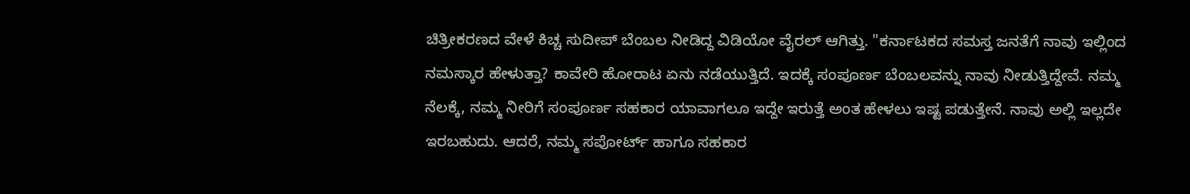ಚಿತ್ರೀಕರಣದ ವೇಳೆ ಕಿಚ್ಚ ಸುದೀಪ್ ಬೆಂಬಲ ನೀಡಿದ್ದ ವಿಡಿಯೋ ವೈರಲ್ ಆಗಿತ್ತು. "ಕರ್ನಾಟಕದ ಸಮಸ್ತ ಜನತೆಗೆ ನಾವು ಇಲ್ಲಿಂದ ನಮಸ್ಕಾರ ಹೇಳುತ್ತಾ? ಕಾವೇರಿ ಹೋರಾಟ ಏನು ನಡೆಯುತ್ತಿದೆ. ಇದಕ್ಕೆ ಸಂಪೂರ್ಣ ಬೆಂಬಲವನ್ನು ನಾವು ನೀಡುತ್ತಿದ್ದೇವೆ. ನಮ್ಮ ನೆಲಕ್ಕೆ, ನಮ್ಮ ನೀರಿಗೆ ಸಂಪೂರ್ಣ ಸಹಕಾರ ಯಾವಾಗಲೂ ಇದ್ದೇ ಇರುತ್ತೆ ಅಂತ ಹೇಳಲು ಇಷ್ಟ ಪಡುತ್ತೇನೆ. ನಾವು ಅಲ್ಲಿ ಇಲ್ಲದೇ ಇರಬಹುದು. ಆದರೆ, ನಮ್ಮ ಸಪೋರ್ಟ್ ಹಾಗೂ ಸಹಕಾರ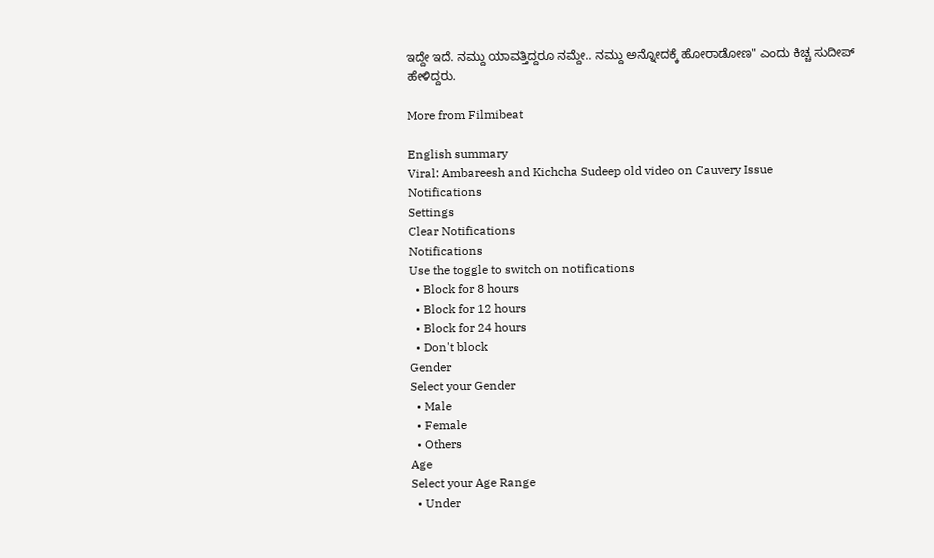ಇದ್ದೇ ಇದೆ. ನಮ್ದು ಯಾವತ್ತಿದ್ದರೂ ನಮ್ದೇ.. ನಮ್ದು ಅನ್ನೋದಕ್ಕೆ ಹೋರಾಡೋಣ" ಎಂದು ಕಿಚ್ಚ ಸುದೀಪ್ ಹೇಳಿದ್ದರು.

More from Filmibeat

English summary
Viral: Ambareesh and Kichcha Sudeep old video on Cauvery Issue
Notifications
Settings
Clear Notifications
Notifications
Use the toggle to switch on notifications
  • Block for 8 hours
  • Block for 12 hours
  • Block for 24 hours
  • Don't block
Gender
Select your Gender
  • Male
  • Female
  • Others
Age
Select your Age Range
  • Under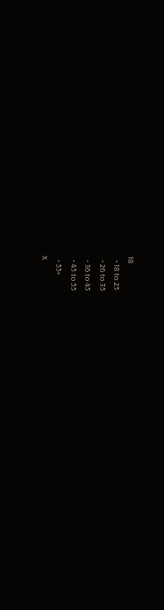18
  • 18 to 25
  • 26 to 35
  • 36 to 45
  • 45 to 55
  • 55+
X